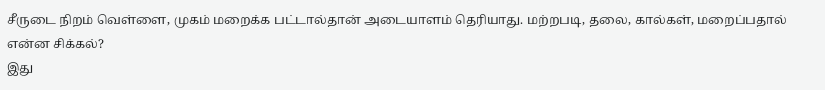சீருடை நிறம் வெள்ளை, முகம் மறைக்க பட்டால்தான் அடையாளம் தெரியாது. மற்றபடி, தலை, கால்கள், மறைப்பதால் என்ன சிக்கல்?
இது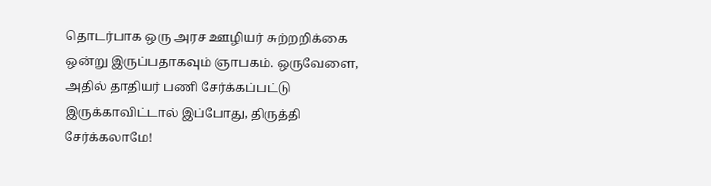தொடர்பாக ஒரு அரச ஊழியர் சுற்றறிக்கை ஒன்று இருப்பதாகவும் ஞாபகம். ஒருவேளை, அதில் தாதியர் பணி சேர்க்கப்பட்டு இருக்காவிட்டால் இப்போது, திருத்தி சேர்க்கலாமே!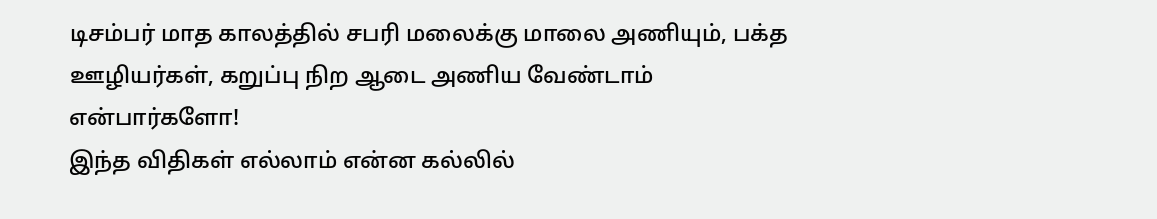டிசம்பர் மாத காலத்தில் சபரி மலைக்கு மாலை அணியும், பக்த ஊழியர்கள், கறுப்பு நிற ஆடை அணிய வேண்டாம் என்பார்களோ!
இந்த விதிகள் எல்லாம் என்ன கல்லில்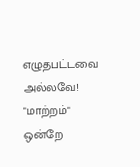எழுதபட்டவை அல்லவே! "மாற்றம்" ஒன்றே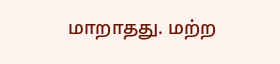மாறாதது. மற்ற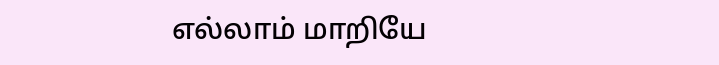எல்லாம் மாறியே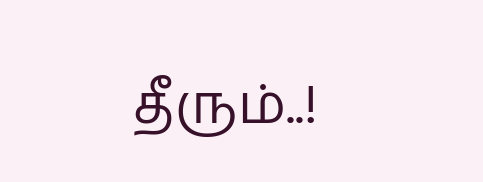தீரும்..!